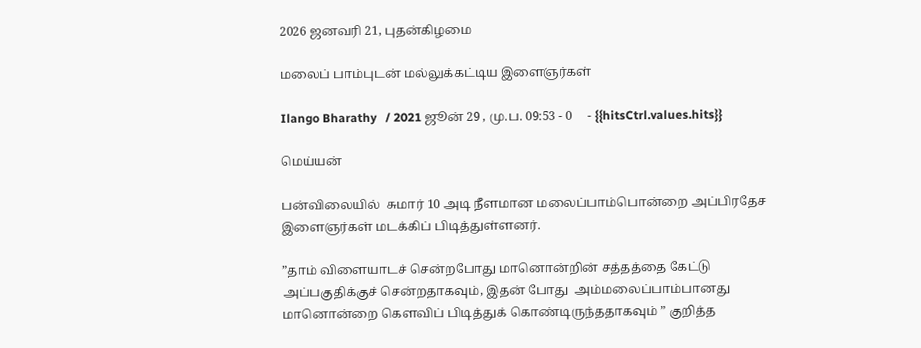2026 ஜனவரி 21, புதன்கிழமை

மலைப் பாம்புடன் மல்லுக்கட்டிய இளைஞர்கள்

Ilango Bharathy   / 2021 ஜூன் 29 , மு.ப. 09:53 - 0     - {{hitsCtrl.values.hits}}

மெய்யன்

பன்விலையில்  சுமார் 10 அடி நீளமான மலைப்பாம்பொன்றை அப்பிரதேச இளைஞர்கள் மடக்கிப் பிடித்துள்ளனர்.

”தாம் விளையாடச் சென்றபோது மானொன்றின் சத்தத்தை கேட்டு அப்பகுதிக்குச் சென்றதாகவும், இதன் போது  அம்மலைப்பாம்பானது மானொன்றை கௌவிப் பிடித்துக் கொண்டிருந்ததாகவும் ” குறித்த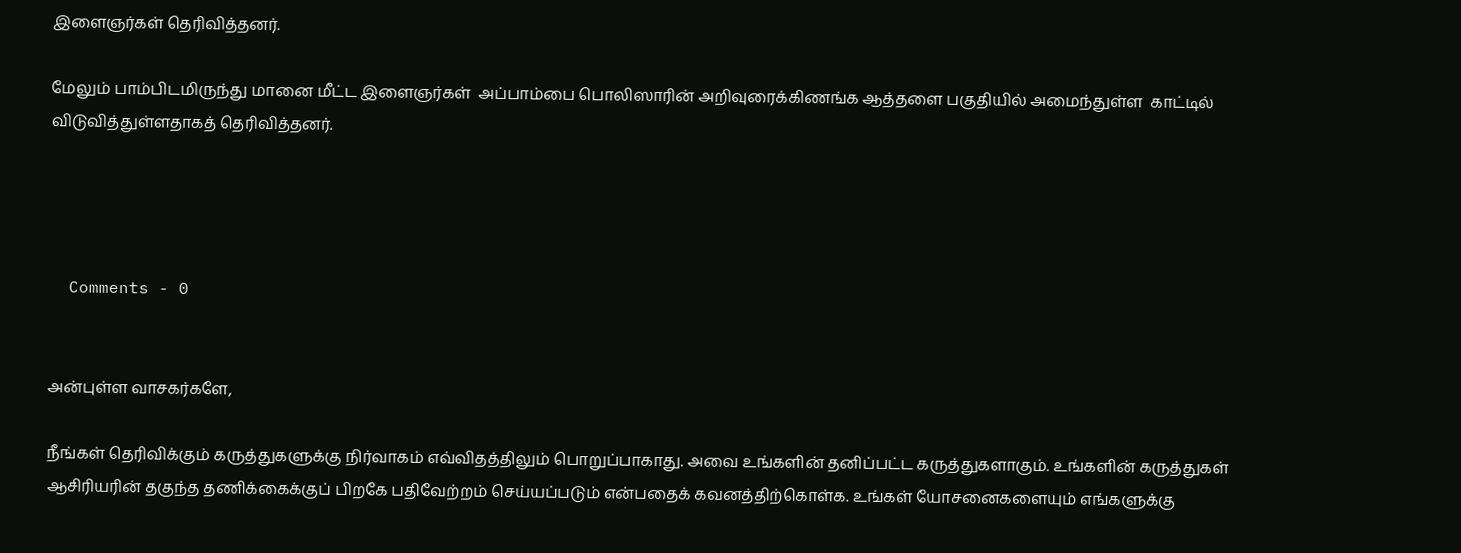இளைஞர்கள் தெரிவித்தனர்.

மேலும் பாம்பிடமிருந்து மானை மீட்ட இளைஞர்கள்  அப்பாம்பை பொலிஸாரின் அறிவுரைக்கிணங்க ஆத்தளை பகுதியில் அமைந்துள்ள  காட்டில் விடுவித்துள்ளதாகத் தெரிவித்தனர்.




  Comments - 0


அன்புள்ள வாசகர்களே,

நீங்கள் தெரிவிக்கும் கருத்துகளுக்கு நிர்வாகம் எவ்விதத்திலும் பொறுப்பாகாது. அவை உங்களின் தனிப்பட்ட கருத்துகளாகும். உங்களின் கருத்துகள் ஆசிரியரின் தகுந்த தணிக்கைக்குப் பிறகே பதிவேற்றம் செய்யப்படும் என்பதைக் கவனத்திற்கொள்க. உங்கள் யோசனைகளையும் எங்களுக்கு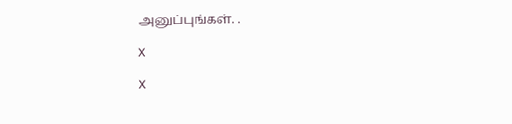அனுப்புங்கள். .

X

X